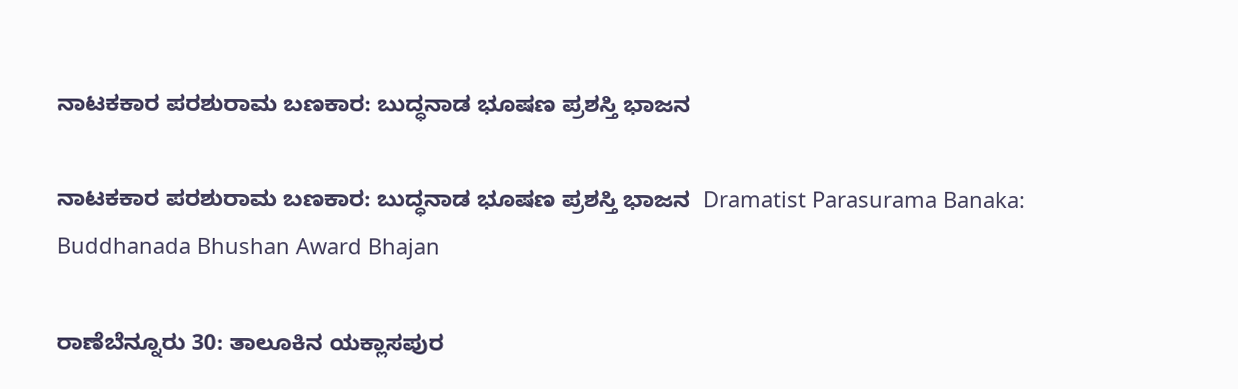ನಾಟಕಕಾರ ಪರಶುರಾಮ ಬಣಕಾರ: ಬುದ್ಧನಾಡ ಭೂಷಣ ಪ್ರಶಸ್ತಿ ಭಾಜನ

ನಾಟಕಕಾರ ಪರಶುರಾಮ ಬಣಕಾರ: ಬುದ್ಧನಾಡ ಭೂಷಣ ಪ್ರಶಸ್ತಿ ಭಾಜನ  Dramatist Parasurama Banaka: Buddhanada Bhushan Award Bhajan

ರಾಣೆಬೆನ್ನೂರು 30: ತಾಲೂಕಿನ ಯಕ್ಲಾಸಪುರ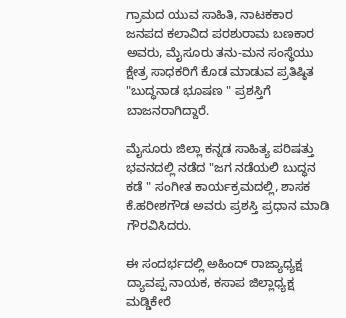ಗ್ರಾಮದ ಯುವ ಸಾಹಿತಿ, ನಾಟಕಕಾರ ಜನಪದ ಕಲಾವಿದ ಪರಶುರಾಮ ಬಣಕಾರ ಅವರು, ಮೈಸೂರು ತನು-ಮನ ಸಂಸ್ಥೆಯು ಕ್ಷೇತ್ರ ಸಾಧಕರಿಗೆ ಕೊಡ ಮಾಡುವ ಪ್ರತಿಷ್ಠಿತ "ಬುದ್ಧನಾಡ ಭೂಷಣ " ಪ್ರಶಸ್ತಿಗೆ ಬಾಜನರಾಗಿದ್ದಾರೆ.

ಮೈಸೂರು ಜಿಲ್ಲಾ ಕನ್ನಡ ಸಾಹಿತ್ಯ ಪರಿಷತ್ತು ಭವನದಲ್ಲಿ ನಡೆದ "ಜಗ ನಡೆಯಲಿ ಬುದ್ಧನ ಕಡೆ " ಸಂಗೀತ ಕಾರ್ಯಕ್ರಮದಲ್ಲಿ, ಶಾಸಕ ಕೆ.ಹರೀಶಗೌಡ ಅವರು ಪ್ರಶಸ್ತಿ ಪ್ರಧಾನ ಮಾಡಿ ಗೌರವಿಸಿದರು.

ಈ ಸಂದರ್ಭದಲ್ಲಿ ಅಹಿಂದ್ ರಾಜ್ಯಾಧ್ಯಕ್ಷ ದ್ಯಾವಪ್ಪ ನಾಯಕ, ಕಸಾಪ ಜಿಲ್ಲಾಧ್ಯಕ್ಷ ಮಡ್ಡಿಕೇರೆ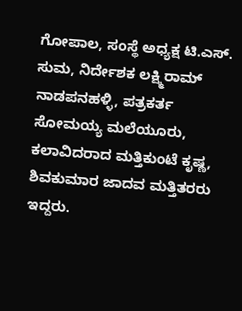ಗೋಪಾಲ, ಸಂಸ್ಥೆ ಅಧ್ಯಕ್ಷ ಟಿ.ಎಸ್‌. ಸುಮ, ನಿರ್ದೇಶಕ ಲಕ್ಷ್ಮಿರಾಮ್ ನಾಡಪನಹಳ್ಳಿ, ಪತ್ರಕರ್ತ ಸೋಮಯ್ಯ ಮಲೆಯೂರು, ಕಲಾವಿದರಾದ ಮತ್ತಿಕುಂಟೆ ಕೃಷ್ಣ, ಶಿವಕುಮಾರ ಜಾದವ ಮತ್ತಿತರರು ಇದ್ದರು.